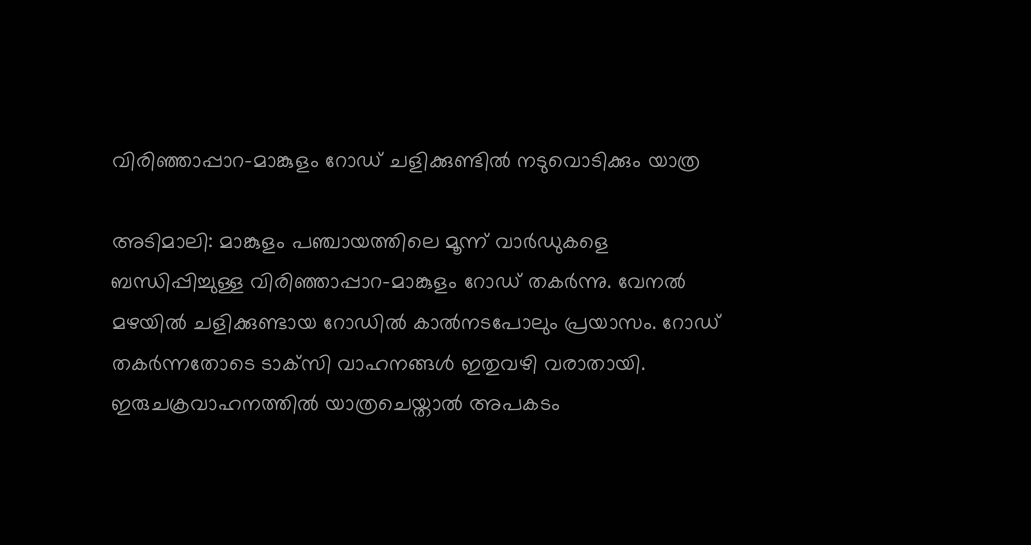വിരിഞ്ഞാപ്പാറ-മാങ്കുളം റോഡ് ചളിക്കുണ്ടിൽ നടുവൊടിക്കും യാത്ര

അടിമാലി: മാങ്കുളം പഞ്ചായത്തിലെ മൂന്ന് വാര്‍ഡുകളെ ബന്ധിപ്പിച്ചുള്ള വിരിഞ്ഞാപ്പാറ-മാങ്കുളം റോഡ് തകര്‍ന്നു. വേനല്‍ മഴയില്‍ ചളിക്കുണ്ടായ റോഡില്‍ കാല്‍നടപോലും പ്രയാസം. റോഡ് തകര്‍ന്നതോടെ ടാക്‌സി വാഹനങ്ങള്‍ ഇതുവഴി വരാതായി. ഇരുചക്രവാഹനത്തില്‍ യാത്രചെയ്താല്‍ അപകടം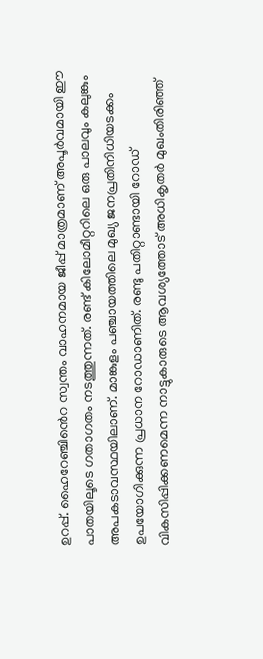ഉറപ്പ്. ഹൈറേഞ്ചി‍ൻെറ സ്വന്തം വാഹനമായ ജീപ്പ് മാത്രമാണ് അപൂര്‍വമായി ഈ പാതയിലൂടെ ഗതാഗതം നടത്തുന്നത്. രണ്ട് കിലോമീറ്ററിലെ ഒരു പാലവും കലുങ്കും അപകടാവസ്ഥയിലാണ്. മാങ്കുളം പഞ്ചായത്തിലെ മുഖ്യ ജനപ്രതിനിധിയടക്കം ഉപയോഗിക്കുന്ന പ്രധാന റോഡാണിത്. രണ്ടു പതിറ്റാണ്ടായി റോഡ് വികസിപ്പിക്കണമെന്ന നാട്ടുകാരുടെ ആവശ്യത്തോട് അധികൃതര്‍ മുഖംതിരിഞ്ഞ്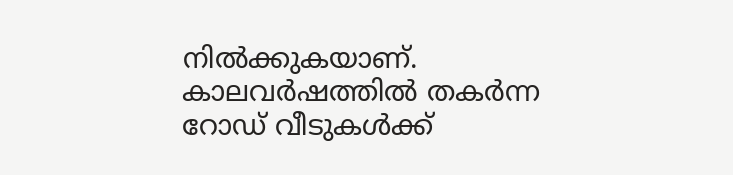നില്‍ക്കുകയാണ്. കാലവര്‍ഷത്തില്‍ തകര്‍ന്ന റോഡ് വീടുകള്‍ക്ക്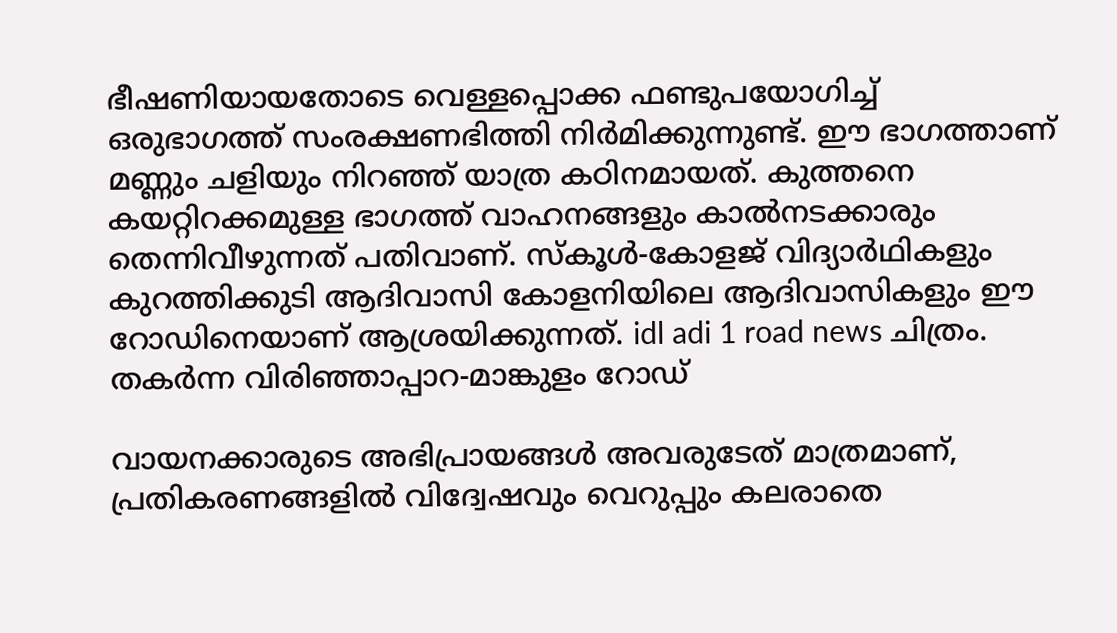ഭീഷണിയായതോടെ വെള്ളപ്പൊക്ക ഫണ്ടുപയോഗിച്ച് ഒരുഭാഗത്ത് സംരക്ഷണഭിത്തി നിര്‍മിക്കുന്നുണ്ട്. ഈ ഭാഗത്താണ് മണ്ണും ചളിയും നിറഞ്ഞ് യാത്ര കഠിനമായത്. കുത്തനെ കയറ്റിറക്കമുള്ള ഭാഗത്ത് വാഹനങ്ങളും കാല്‍നടക്കാരും തെന്നിവീഴുന്നത് പതിവാണ്. സ്‌കൂള്‍-കോളജ് വിദ്യാർഥികളും കുറത്തിക്കുടി ആദിവാസി കോളനിയിലെ ആദിവാസികളും ഈ റോഡിനെയാണ് ആശ്രയിക്കുന്നത്. idl adi 1 road news ചിത്രം. തകര്‍ന്ന വിരിഞ്ഞാപ്പാറ-മാങ്കുളം റോഡ്

വായനക്കാരുടെ അഭിപ്രായങ്ങള്‍ അവരുടേത് മാത്രമാണ്, പ്രതികരണങ്ങളിൽ വിദ്വേഷവും വെറുപ്പും കലരാതെ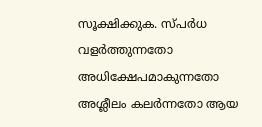സൂക്ഷിക്കുക. സ്പർധ വളർത്തുന്നതോ അധിക്ഷേപമാകുന്നതോ അശ്ലീലം കലർന്നതോ ആയ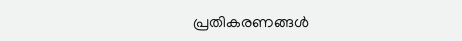പ്രതികരണങ്ങൾ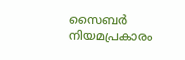സൈബർ നിയമപ്രകാരം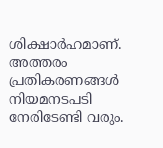ശിക്ഷാർഹമാണ്. അത്തരം പ്രതികരണങ്ങൾ നിയമനടപടി നേരിടേണ്ടി വരും.